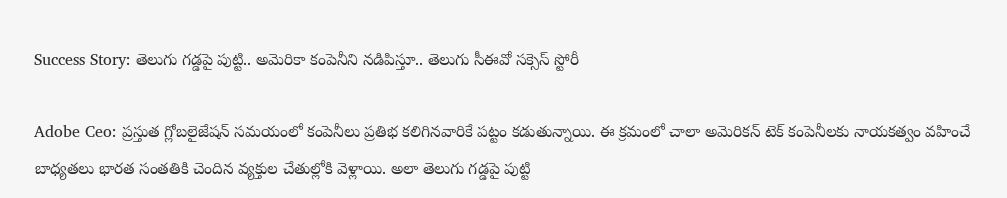Success Story: తెలుగు గడ్డపై పుట్టి.. అమెరికా కంపెనీని నడిపిస్తూ.. తెలుగు సీఈవో సక్సెస్ స్టోరీ

Adobe Ceo: ప్రస్తుత గ్లోబలైజేషన్ సమయంలో కంపెనీలు ప్రతిభ కలిగినవారికే పట్టం కడుతున్నాయి. ఈ క్రమంలో చాలా అమెరికన్ టెక్ కంపెనీలకు నాయకత్వం వహించే బాధ్యతలు భారత సంతతికి చెందిన వ్యక్తుల చేతుల్లోకి వెళ్లాయి. అలా తెలుగు గడ్డపై పుట్టి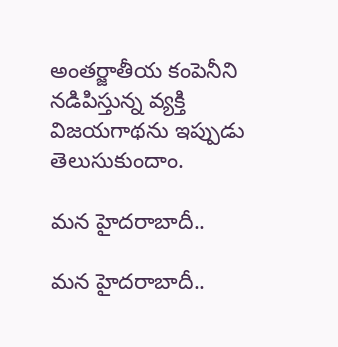అంతర్జాతీయ కంపెనీని నడిపిస్తున్న వ్యక్తి విజయగాథను ఇప్పుడు తెలుసుకుందాం.

మన హైదరాబాదీ..

మన హైదరాబాదీ..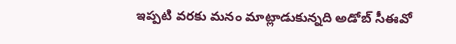ఇప్పటి వరకు మనం మాట్లాడుకున్నది అడోబ్ సీఈవో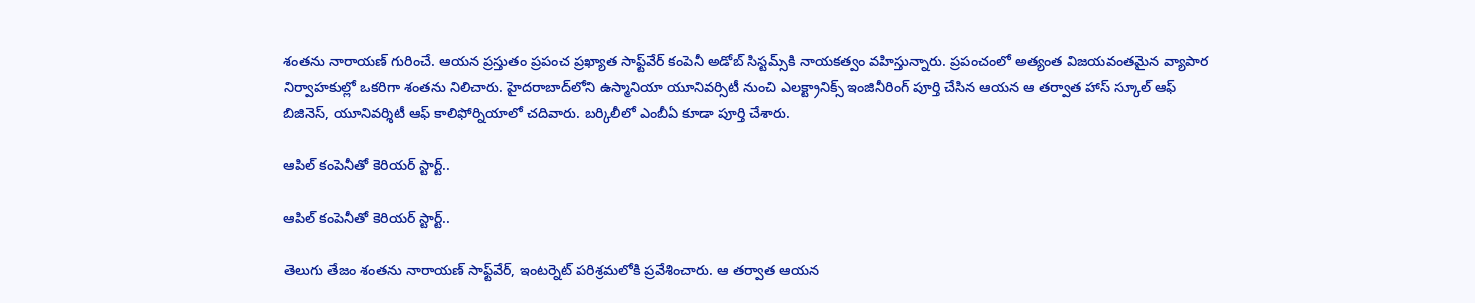శంతను నారాయణ్ గురించే. ఆయన ప్రస్తుతం ప్రపంచ ప్రఖ్యాత సాఫ్ట్‌వేర్ కంపెనీ అడోబ్ సిస్టమ్స్‌కి నాయకత్వం వహిస్తున్నారు. ప్రపంచంలో అత్యంత విజయవంతమైన వ్యాపార నిర్వాహకుల్లో ఒకరిగా శంతను నిలిచారు. హైదరాబాద్‌లోని ఉస్మానియా యూనివర్సిటీ నుంచి ఎలక్ట్రానిక్స్ ఇంజినీరింగ్‌ పూర్తి చేసిన ఆయన ఆ తర్వాత హాస్ స్కూల్ ఆఫ్ బిజినెస్, యూనివర్శిటీ ఆఫ్ కాలిఫోర్నియాలో చదివారు. బర్కిలీలో ఎంబీఏ కూడా పూర్తి చేశారు.

ఆపిల్‌ కంపెనీతో కెరియర్ స్టార్ట్..

ఆపిల్‌ కంపెనీతో కెరియర్ స్టార్ట్..

తెలుగు తేజం శంతను నారాయణ్ సాఫ్ట్‌వేర్, ఇంటర్నెట్ పరిశ్రమలోకి ప్రవేశించారు. ఆ తర్వాత ఆయన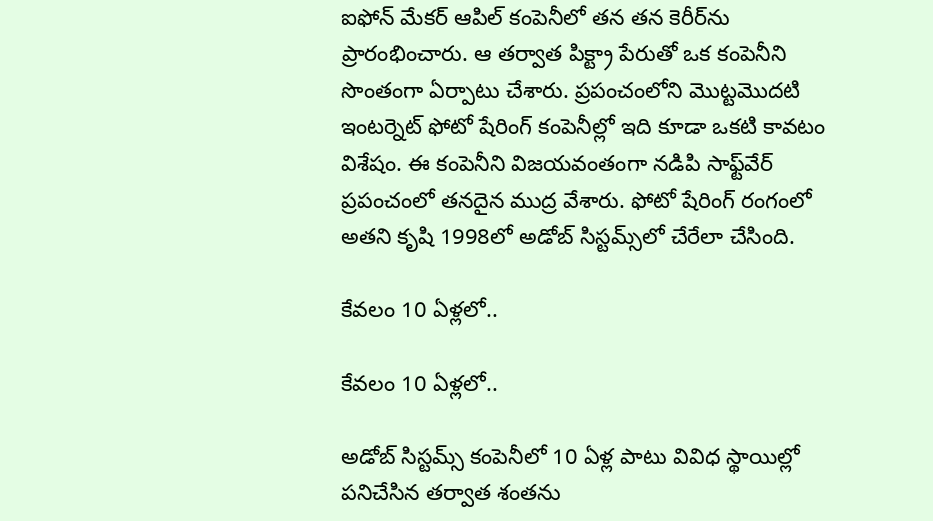ఐఫోన్ మేకర్ ఆపిల్ కంపెనీలో తన తన కెరీర్‌ను ప్రారంభించారు. ఆ తర్వాత పిక్ట్రా పేరుతో ఒక కంపెనీని సొంతంగా ఏర్పాటు చేశారు. ప్రపంచంలోని మొట్టమొదటి ఇంటర్నెట్ ఫోటో షేరింగ్ కంపెనీల్లో ఇది కూడా ఒకటి కావటం విశేషం. ఈ కంపెనీని విజయవంతంగా నడిపి సాఫ్ట్‌వేర్ ప్రపంచంలో తనదైన ముద్ర వేశారు. ఫోటో షేరింగ్ రంగంలో అతని కృషి 1998లో అడోబ్ సిస్టమ్స్‌లో చేరేలా చేసింది.

కేవలం 10 ఏళ్లలో..

కేవలం 10 ఏళ్లలో..

అడోబ్ సిస్టమ్స్ కంపెనీలో 10 ఏళ్ల పాటు వివిధ స్థాయిల్లో పనిచేసిన తర్వాత శంతను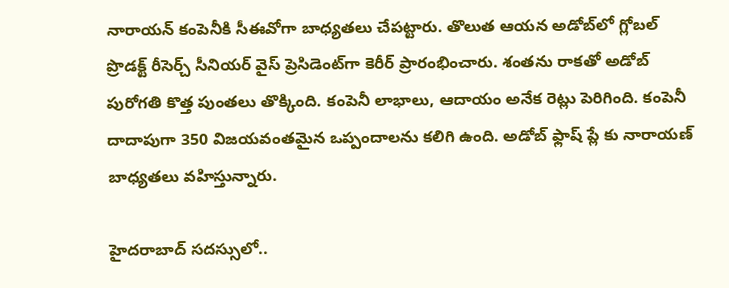నారాయన్ కంపెనీకి సీఈవోగా బాధ్యతలు చేపట్టారు. తొలుత ఆయన అడోబ్‌లో గ్లోబల్ ప్రొడక్ట్ రీసెర్చ్ సీనియర్ వైస్ ప్రెసిడెంట్‌గా కెరీర్ ప్రారంభించారు. శంతను రాకతో అడోబ్ పురోగతి కొత్త పుంతలు తొక్కింది. కంపెనీ లాభాలు, ఆదాయం అనేక రెట్లు పెరిగింది. కంపెనీ దాదాపుగా 350 విజయవంతమైన ఒప్పందాలను కలిగి ఉంది. అడోబ్ ఫ్లాష్ ప్లే కు నారాయణ్ బాధ్యతలు వహిస్తున్నారు.

హైదరాబాద్ సదస్సులో..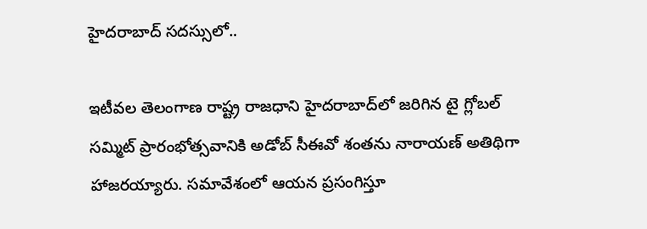హైదరాబాద్ సదస్సులో..

ఇటీవల తెలంగాణ రాష్ట్ర రాజధాని హైదరాబాద్‌లో జరిగిన టై గ్లోబల్ సమ్మిట్ ప్రారంభోత్సవానికి అడోబ్ సీఈవో శంతను నారాయణ్ అతిథిగా హాజరయ్యారు. సమావేశంలో ఆయన ప్రసంగిస్తూ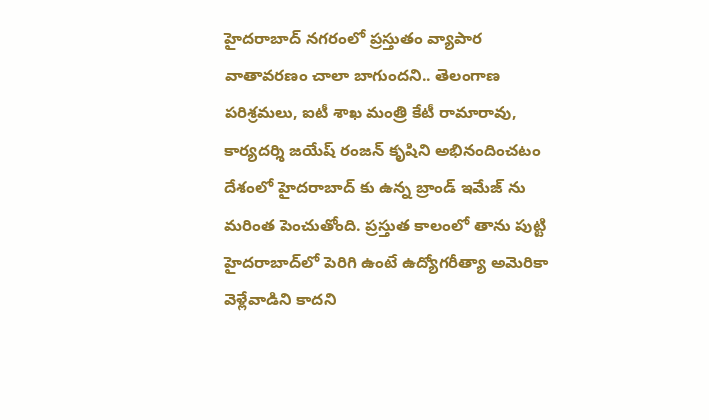హైదరాబాద్ నగరంలో ప్రస్తుతం వ్యాపార వాతావరణం చాలా బాగుందని.. తెలంగాణ పరిశ్రమలు, ఐటీ శాఖ మంత్రి కేటీ రామారావు, కార్యదర్శి జయేష్ రంజన్ కృషిని అభినందించటం దేశంలో హైదరాబాద్ కు ఉన్న బ్రాండ్ ఇమేజ్ ను మరింత పెంచుతోంది. ప్రస్తుత కాలంలో తాను పుట్టి హైదరాబాద్‌లో పెరిగి ఉంటే ఉద్యోగరీత్యా అమెరికా వెళ్లేవాడిని కాదని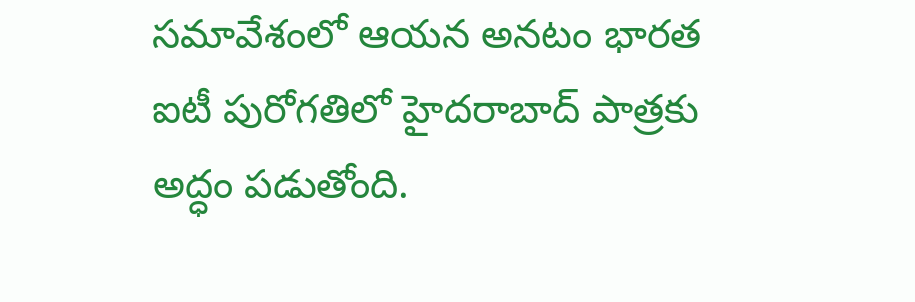సమావేశంలో ఆయన అనటం భారత ఐటీ పురోగతిలో హైదరాబాద్ పాత్రకు అద్ధం పడుతోంది.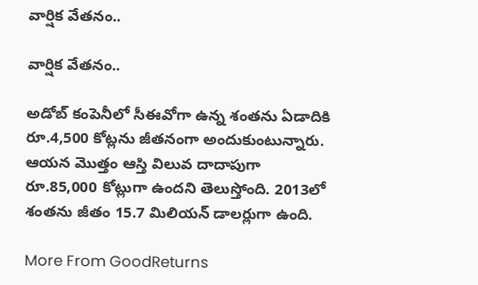వార్షిక వేతనం..

వార్షిక వేతనం..

అడోబ్ కంపెనీలో సీఈవోగా ఉన్న శంతను ఏడాదికి రూ.4,500 కోట్లను జీతనంగా అందుకుంటున్నారు. ఆయన మెుత్తం ఆస్తి విలువ దాదాపుగా రూ.85,000 కోట్లుగా ఉందని తెలుస్తోంది. 2013లో శంతను జీతం 15.7 మిలియన్ డాలర్లుగా ఉంది.

More From GoodReturns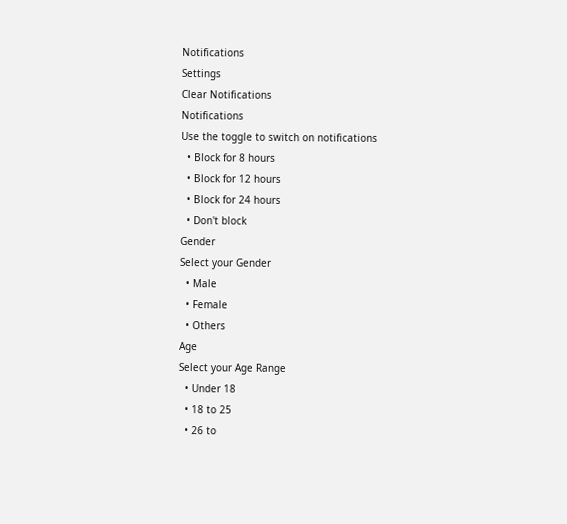Notifications
Settings
Clear Notifications
Notifications
Use the toggle to switch on notifications
  • Block for 8 hours
  • Block for 12 hours
  • Block for 24 hours
  • Don't block
Gender
Select your Gender
  • Male
  • Female
  • Others
Age
Select your Age Range
  • Under 18
  • 18 to 25
  • 26 to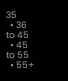35
  • 36 to 45
  • 45 to 55
  • 55+